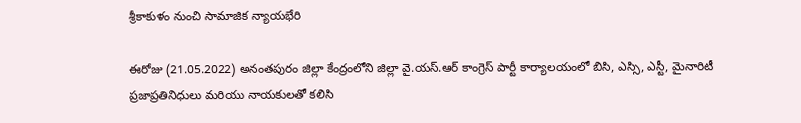శ్రీ‌కాకుళం నుంచి సామాజిక న్యాయ‌భేరి

ఈరోజు (21.05.2022) అనంతపురం జిల్లా కేంద్రంలోని జిల్లా వై.యస్.ఆర్ కాంగ్రెస్ పార్టీ కార్యాలయంలో బిసి, ఎస్సి, ఎస్టీ, మైనారిటీ ప్రజాప్రతినిధులు మరియు నాయకులతో కలిసి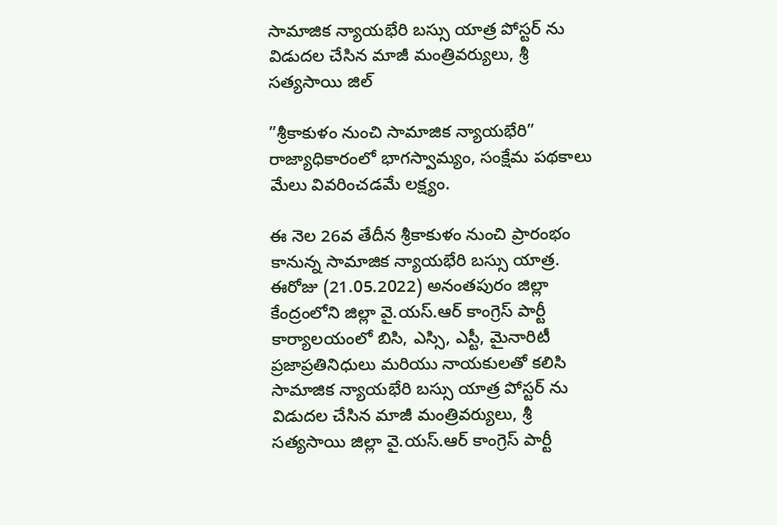సామాజిక న్యాయ‌భేరి బస్సు యాత్ర పోస్టర్ ను విడుదల చేసిన మాజీ మంత్రివర్యులు, శ్రీ సత్యసాయి జిల్

”శ్రీ‌కాకుళం నుంచి సామాజిక న్యాయ‌భేరి”
రాజ్యాధికారంలో భాగస్వామ్యం, సంక్షేమ పథకాలు మేలు వివరించడమే లక్ష్యం.

ఈ నెల 26వ తేదీన శ్రీకాకుళం నుంచి ప్రారంభం కానున్న సామాజిక న్యాయ‌భేరి బస్సు యాత్ర. ఈరోజు (21.05.2022) అనంతపురం జిల్లా కేంద్రంలోని జిల్లా వై.యస్.ఆర్ కాంగ్రెస్ పార్టీ కార్యాలయంలో బిసి, ఎస్సి, ఎస్టీ, మైనారిటీ ప్రజాప్రతినిధులు మరియు నాయకులతో కలిసి సామాజిక న్యాయ‌భేరి బస్సు యాత్ర పోస్టర్ ను విడుదల చేసిన మాజీ మంత్రివర్యులు, శ్రీ సత్యసాయి జిల్లా వై.యస్.ఆర్ కాంగ్రెస్ పార్టీ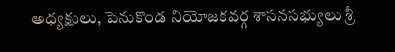అధ్యక్షులు, పెనుకొండ నియోజకవర్గ శాసనసభ్యులు శ్రీ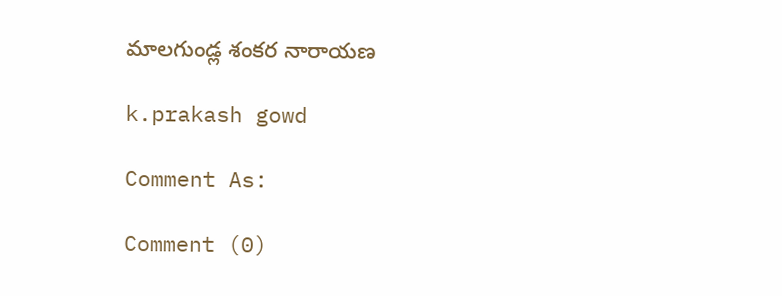మాలగుండ్ల శంకర నారాయణ

k.prakash gowd

Comment As:

Comment (0)